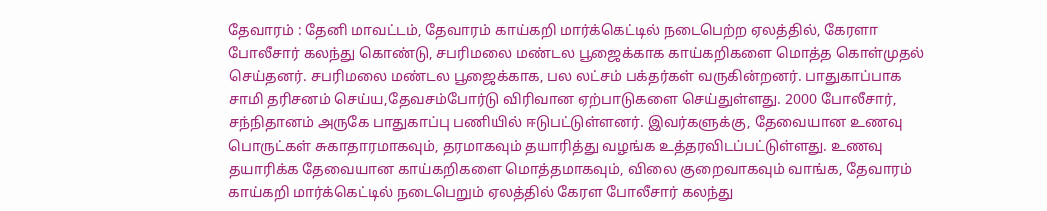தேவாரம் : தேனி மாவட்டம், தேவாரம் காய்கறி மார்க்கெட்டில் நடைபெற்ற ஏலத்தில், கேரளா போலீசார் கலந்து கொண்டு, சபரிமலை மண்டல பூஜைக்காக காய்கறிகளை மொத்த கொள்முதல் செய்தனர். சபரிமலை மண்டல பூஜைக்காக, பல லட்சம் பக்தர்கள் வருகின்றனர். பாதுகாப்பாக சாமி தரிசனம் செய்ய,தேவசம்போர்டு விரிவான ஏற்பாடுகளை செய்துள்ளது. 2000 போலீசார், சந்நிதானம் அருகே பாதுகாப்பு பணியில் ஈடுபட்டுள்ளனர். இவர்களுக்கு, தேவையான உணவு பொருட்கள் சுகாதாரமாகவும், தரமாகவும் தயாரித்து வழங்க உத்தரவிடப்பட்டுள்ளது. உணவு தயாரிக்க தேவையான காய்கறிகளை மொத்தமாகவும், விலை குறைவாகவும் வாங்க, தேவாரம் காய்கறி மார்க்கெட்டில் நடைபெறும் ஏலத்தில் கேரள போலீசார் கலந்து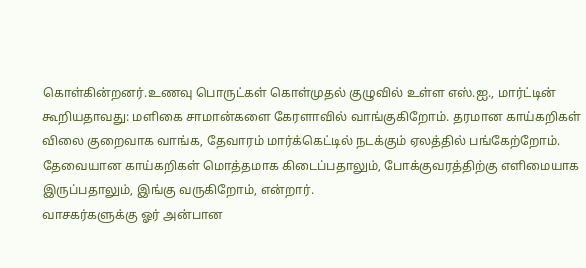கொள்கின்றனர்.உணவு பொருட்கள் கொள்முதல் குழுவில் உள்ள எஸ்.ஐ., மார்ட்டின் கூறியதாவது: மளிகை சாமான்களை கேரளாவில் வாங்குகிறோம். தரமான காய்கறிகள் விலை குறைவாக வாங்க, தேவாரம் மார்க்கெட்டில் நடக்கும் ஏலத்தில் பங்கேற்றோம். தேவையான காய்கறிகள் மொத்தமாக கிடைப்பதாலும், போக்குவரத்திற்கு எளிமையாக இருப்பதாலும், இங்கு வருகிறோம், என்றார்.
வாசகர்களுக்கு ஓர் அன்பான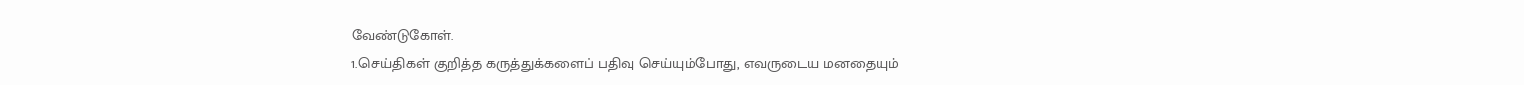வேண்டுகோள்.
1.செய்திகள் குறித்த கருத்துக்களைப் பதிவு செய்யும்போது, எவருடைய மனதையும்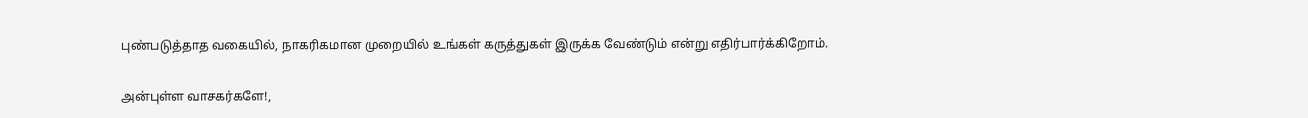புண்படுத்தாத வகையில், நாகரிகமான முறையில் உங்கள் கருத்துகள் இருக்க வேண்டும் என்று எதிர்பார்க்கிறோம்.

அன்புள்ள வாசகர்களே!,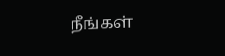நீங்கள்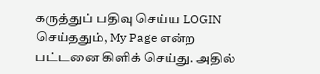கருத்துப் பதிவு செய்ய LOGIN செய்ததும், My Page என்ற பட்டனை கிளிக் செய்து. அதில்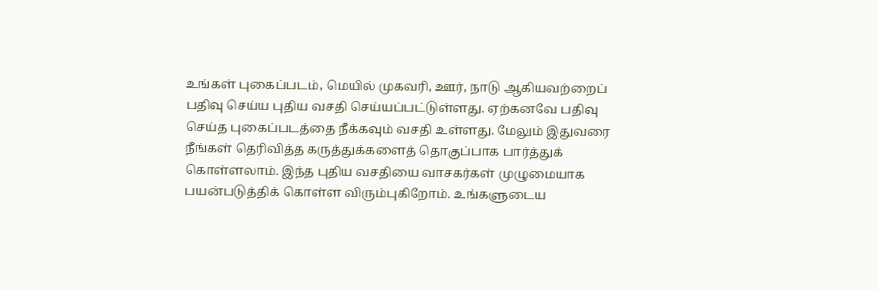உங்கள் புகைப்படம், மெயில் முகவரி, ஊர், நாடு ஆகியவற்றைப் பதிவு செய்ய புதிய வசதி செய்யப்பட்டுள்ளது. ஏற்கனவே பதிவு செய்த புகைப்படத்தை நீக்கவும் வசதி உள்ளது. மேலும் இதுவரை நீங்கள் தெரிவித்த கருத்துக்களைத் தொகுப்பாக பார்த்துக் கொள்ளலாம். இந்த புதிய வசதியை வாசகர்கள் முழுமையாக பயன்படுத்திக் கொள்ள விரும்புகிறோம். உங்களுடைய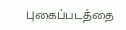புகைப்படத்தை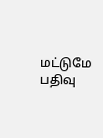மட்டுமே பதிவு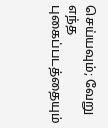செய்யவும்; வேறு எந்த புகைப்படத்தையும்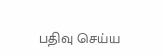பதிவு செய்ய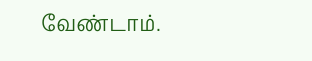வேண்டாம்.